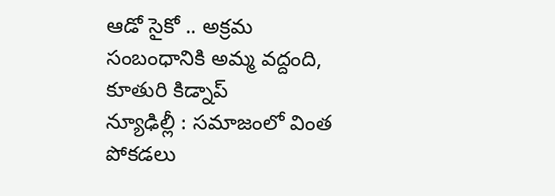ఆడో సైకో .. అక్రమ సంబంధానికి అమ్మ వద్దంది, కూతురి కిడ్నాప్
న్యూఢిల్లీ : సమాజంలో వింత పోకడలు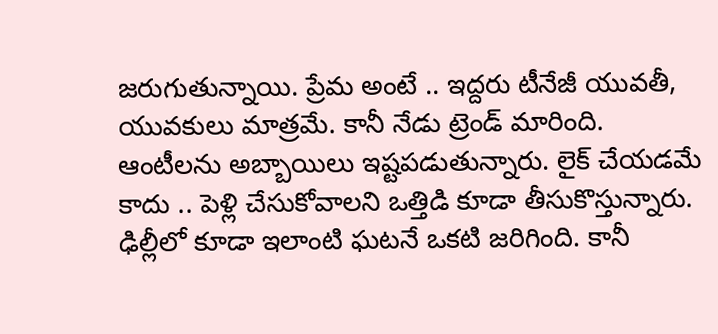జరుగుతున్నాయి. ప్రేమ అంటే .. ఇద్దరు టీనేజీ యువతీ, యువకులు మాత్రమే. కానీ నేడు ట్రెండ్ మారింది. ఆంటీలను అబ్బాయిలు ఇష్టపడుతున్నారు. లైక్ చేయడమే కాదు .. పెళ్లి చేసుకోవాలని ఒత్తిడి కూడా తీసుకొస్తున్నారు. ఢిల్లీలో కూడా ఇలాంటి ఘటనే ఒకటి జరిగింది. కానీ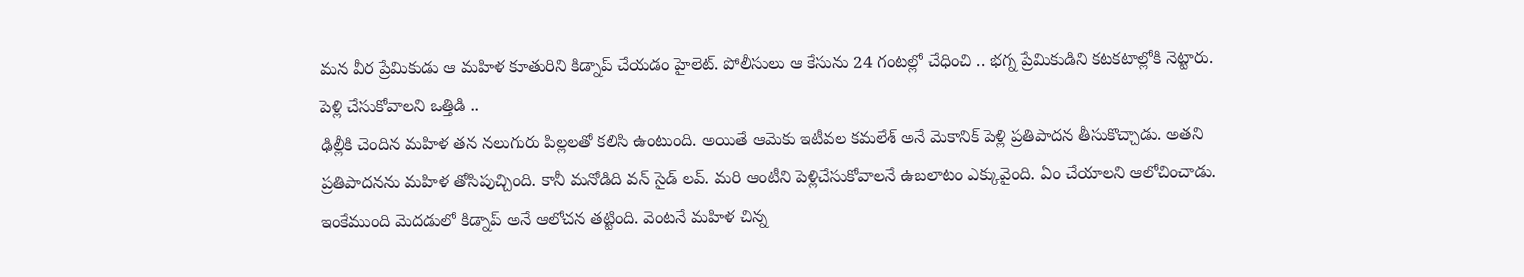మన వీర ప్రేమికుడు ఆ మహిళ కూతురిని కిడ్నాప్ చేయడం హైలెట్. పోలీసులు ఆ కేసును 24 గంటల్లో చేధించి .. భగ్న ప్రేమికుడిని కటకటాల్లోకి నెట్టారు.
పెళ్లి చేసుకోవాలని ఒత్తిడి ..
ఢిల్లీకి చెందిన మహిళ తన నలుగురు పిల్లలతో కలిసి ఉంటుంది. అయితే ఆమెకు ఇటీవల కమలేశ్ అనే మెకానిక్ పెళ్లి ప్రతిపాదన తీసుకొచ్చాడు. అతని ప్రతిపాదనను మహిళ తోసిపుచ్చింది. కానీ మనోడిది వన్ సైడ్ లవ్. మరి ఆంటీని పెళ్లిచేసుకోవాలనే ఉబలాటం ఎక్కువైంది. ఏం చేయాలని ఆలోచించాడు. ఇంకేముంది మెదడులో కిడ్నాప్ అనే ఆలోచన తట్టింది. వెంటనే మహిళ చిన్న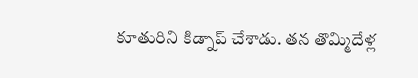కూతురిని కిడ్నాప్ చేశాడు. తన తొమ్మిదేళ్ల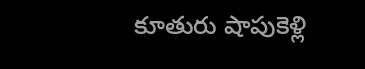కూతురు షాపుకెళ్లి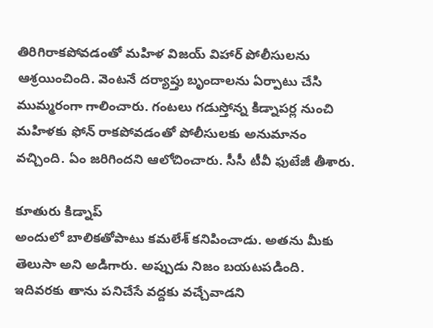తిరిగిరాకపోవడంతో మహిళ విజయ్ విహార్ పోలీసులను ఆశ్రయించింది. వెంటనే దర్యాప్తు బృందాలను ఏర్పాటు చేసి ముమ్మరంగా గాలించారు. గంటలు గడుస్తోన్న కిడ్నాపర్ల నుంచి మహిళకు ఫోన్ రాకపోవడంతో పోలీసులకు అనుమానం వచ్చింది. ఏం జరిగిందని ఆలోచించారు. సీసీ టీవీ ఫుటేజీ తీశారు.

కూతురు కిడ్నాప్
అందులో బాలికతోపాటు కమలేశ్ కనిపించాడు. అతను మీకు తెలుసా అని అడిగారు. అప్పుడు నిజం బయటపడింది. ఇదివరకు తాను పనిచేసే వద్దకు వచ్చేవాడని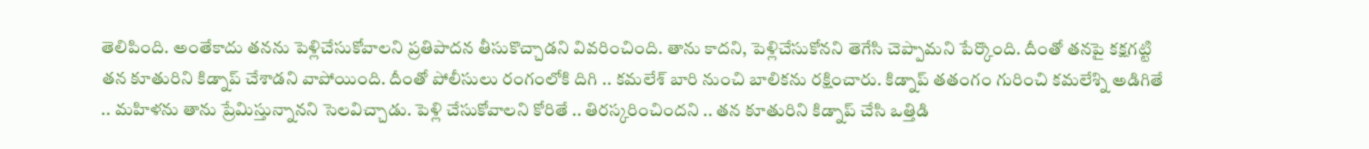తెలిపింది. అంతేకాదు తనను పెళ్లిచేసుకోవాలని ప్రతిపాదన తీసుకొచ్చాడని వివరించింది. తాను కాదని, పెళ్లిచేసుకోనని తెగేసి చెప్పామని పేర్కొంది. దీంతో తనపై కక్షగట్టి తన కూతురిని కిడ్నాప్ చేశాడని వాపోయింది. దీంతో పోలీసులు రంగంలోకి దిగి .. కమలేశ్ బారి నుంచి బాలికను రక్షించారు. కిడ్నాప్ తతంగం గురించి కమలేశ్ని అడిగితే .. మహిళను తాను ప్రేమిస్తున్నానని సెలవిచ్చాడు. పెళ్లి చేసుకోవాలని కోరితే .. తిరస్కరించిందని .. తన కూతురిని కిడ్నాప్ చేసి ఒత్తిడి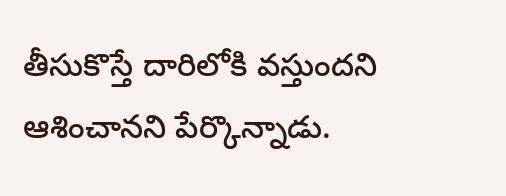తీసుకొస్తే దారిలోకి వస్తుందని ఆశించానని పేర్కొన్నాడు.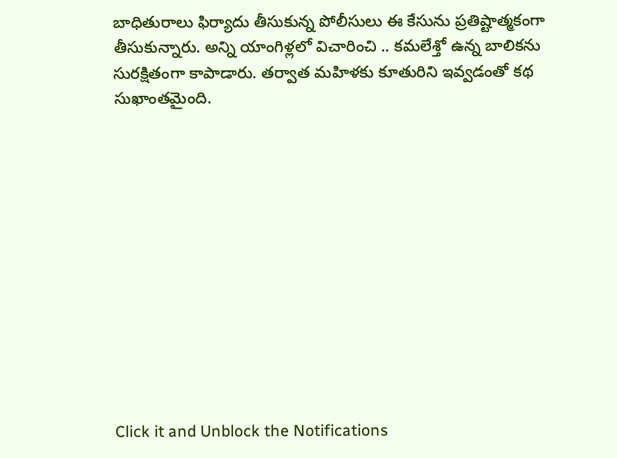బాధితురాలు ఫిర్యాదు తీసుకున్న పోలీసులు ఈ కేసును ప్రతిష్టాత్మకంగా తీసుకున్నారు. అన్ని యాంగిళ్లలో విచారించి .. కమలేశ్తో ఉన్న బాలికను సురక్షితంగా కాపాడారు. తర్వాత మహిళకు కూతురిని ఇవ్వడంతో కథ సుఖాంతమైంది.












Click it and Unblock the Notifications